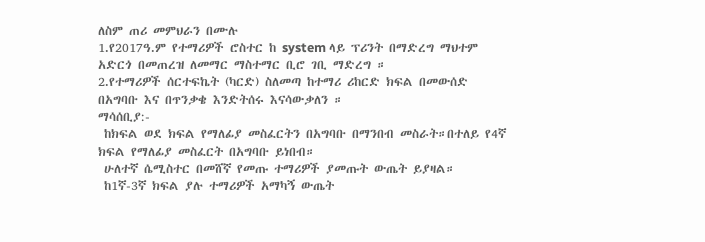ለስም ጠሪ መምህራን በሙሉ
1.የ2017ዓ.ም የተማሪዎች ሮስተር ከ system ላይ ፕሪንት በማድረግ ማህተም አድርጎ በመጠረዝ ለመማር ማስተማር ቢሮ ገቢ ማድረግ ።
2.የተማሪዎች ሰርተፍኬት (ካርድ) ስለመጣ ከተማሪ ሪከርድ ክፍል በመውሰድ በአግባቡ እና በጥንቃቄ እንድትሰሩ እናሳውቃለን ።
ማሳሰቢያ:-
 ከክፍል ወደ ክፍል የማለፊያ መስፈርትን በአግባቡ በማንበብ መስራት።በተለይ የ4ኛ ክፍል የማለፊያ መስፈርት በአግባቡ ይነበብ።
 ሁለተኛ ሴሚስተር በመሸኛ የመጡ ተማሪዎች ያመጡት ውጤት ይያዛል።
 ከ1ኛ-3ኛ ክፍል ያሉ ተማሪዎች አማካኝ ውጤት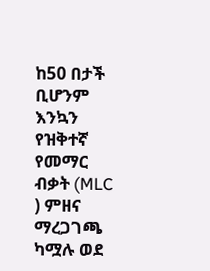ከ50 በታች ቢሆንም እንኳን የዝቅተኛ የመማር ብቃት (MLC ) ምዘና ማረጋገጫ ካሟሉ ወደ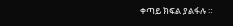ቀጣይ ክፍል ያልፋሉ ።